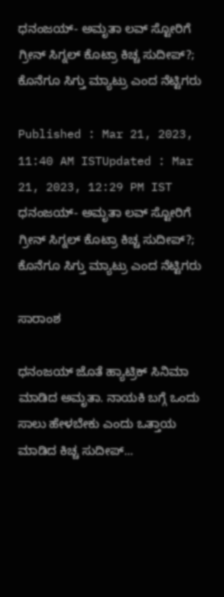ಧನಂಜಯ್- ಅಮೃತಾ ಲವ್‌ ಸ್ಟೋರಿಗೆ ಗ್ರೀನ್‌ ಸಿಗ್ನಲ್‌ ಕೊಟ್ರಾ ಕಿಚ್ಚ ಸುದೀಪ್?; ಕೊನೆಗೂ ಸಿಗ್ತು ಮ್ಯಾಟ್ರು ಎಂದ ನೆಟ್ಟಿಗರು

Published : Mar 21, 2023, 11:40 AM ISTUpdated : Mar 21, 2023, 12:29 PM IST
ಧನಂಜಯ್- ಅಮೃತಾ ಲವ್‌ ಸ್ಟೋರಿಗೆ ಗ್ರೀನ್‌ ಸಿಗ್ನಲ್‌ ಕೊಟ್ರಾ ಕಿಚ್ಚ ಸುದೀಪ್?; ಕೊನೆಗೂ ಸಿಗ್ತು ಮ್ಯಾಟ್ರು ಎಂದ ನೆಟ್ಟಿಗರು

ಸಾರಾಂಶ

ಧನಂಜಯ್ ಜೊತೆ ಹ್ಯಾಟ್ರಿಕ್ ಸಿನಿಮಾ ಮಾಡಿದ ಅಮೃತಾ. ನಾಯಕಿ ಬಗ್ಗೆ ಒಂದು ಸಾಲು ಹೇಳಬೇಕು ಎಂದು ಒತ್ತಾಯ ಮಾಡಿದ ಕಿಚ್ಚ ಸುದೀಪ್...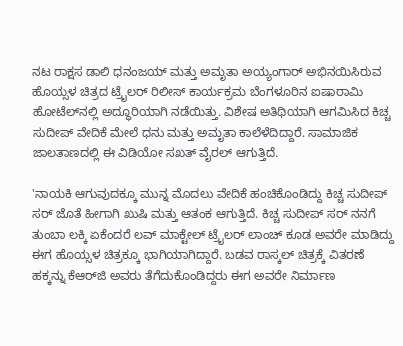ನಟ ರಾಕ್ಷಸ ಡಾಲಿ ಧನಂಜಯ್ ಮತ್ತು ಅಮೃತಾ ಅಯ್ಯಂಗಾರ್ ಅಭಿನಯಿಸಿರುವ ಹೊಯ್ಸಳ ಚಿತ್ರದ ಟ್ರೈಲರ್ ರಿಲೀಸ್ ಕಾರ್ಯಕ್ರಮ ಬೆಂಗಳೂರಿನ ಐಷಾರಾಮಿ ಹೋಟೆಲ್‌ನಲ್ಲಿ ಅದ್ಧೂರಿಯಾಗಿ ನಡೆಯಿತ್ತು. ವಿಶೇಷ ಅತಿಥಿಯಾಗಿ ಆಗಮಿಸಿದ ಕಿಚ್ಚ ಸುದೀಪ್ ವೇದಿಕೆ ಮೇಲೆ ಧನು ಮತ್ತು ಅಮೃತಾ ಕಾಲೆಳೆದಿದ್ದಾರೆ. ಸಾಮಾಜಿಕ ಜಾಲತಾಣದಲ್ಲಿ ಈ ವಿಡಿಯೋ ಸಖತ್ ವೈರಲ್ ಆಗುತ್ತಿದೆ.

'ನಾಯಕಿ ಆಗುವುದಕ್ಕೂ ಮುನ್ನ ಮೊದಲು ವೇದಿಕೆ ಹಂಚಿಕೊಂಡಿದ್ದು ಕಿಚ್ಚ ಸುದೀಪ್ ಸರ್ ಜೊತೆ ಹೀಗಾಗಿ ಖುಷಿ ಮತ್ತು ಆತಂಕ ಆಗುತ್ತಿದೆ. ಕಿಚ್ಚ ಸುದೀಪ್‌ ಸರ್‌ ನನಗೆ ತುಂಬಾ ಲಕ್ಕಿ ಏಕೆಂದರೆ ಲವ್ ಮಾಕ್ಟೇಲ್ ಟ್ರೈಲರ್‌ ಲಾಂಚ್‌ ಕೂಡ ಅವರೇ ಮಾಡಿದ್ದು ಈಗ ಹೊಯ್ಸಳ ಚಿತ್ರಕ್ಕೂ ಭಾಗಿಯಾಗಿದ್ದಾರೆ. ಬಡವ ರಾಸ್ಕಲ್‌ ಚಿತ್ರಕ್ಕೆ ವಿತರಣೆ ಹಕ್ಕನ್ನು ಕೆಆರ್‌ಜಿ ಅವರು ತೆಗೆದುಕೊಂಡಿದ್ದರು ಈಗ ಅವರೇ ನಿರ್ಮಾಣ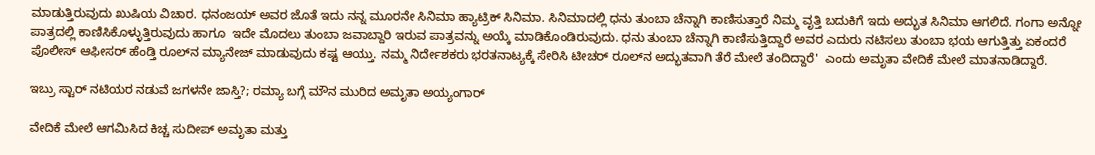ಮಾಡುತ್ತಿರುವುದು ಖುಷಿಯ ವಿಚಾರ. ಧನಂಜಯ್ ಅವರ ಜೊತೆ ಇದು ನನ್ನ ಮೂರನೇ ಸಿನಿಮಾ ಹ್ಯಾಟ್ರಿಕ್ ಸಿನಿಮಾ. ಸಿನಿಮಾದಲ್ಲಿ ಧನು ತುಂಬಾ ಚೆನ್ನಾಗಿ ಕಾಣಿಸುತ್ತಾರೆ ನಿಮ್ಮ ವೃತ್ತಿ ಬದುಕಿಗೆ ಇದು ಅದ್ಭುತ ಸಿನಿಮಾ ಆಗಲಿದೆ. ಗಂಗಾ ಅನ್ನೋ ಪಾತ್ರದಲ್ಲಿ ಕಾಣಿಸಿಕೊಳ್ಳುತ್ತಿರುವುದು ಹಾಗೂ  ಇದೇ ಮೊದಲು ತುಂಬಾ ಜವಾಬ್ದಾರಿ ಇರುವ ಪಾತ್ರವನ್ನು ಅಯ್ಕೆ ಮಾಡಿಕೊಂಡಿರುವುದು. ಧನು ತುಂಬಾ ಚೆನ್ನಾಗಿ ಕಾಣಿಸುತ್ತಿದ್ದಾರೆ ಅವರ ಎದುರು ನಟಿಸಲು ತುಂಬಾ ಭಯ ಆಗುತ್ತಿತ್ತು ಏಕಂದರೆ ಪೊಲೀಸ್ ಆಫೀಸರ್‌ ಹೆಂಡ್ತಿ ರೂಲ್‌ನ ಮ್ಯಾನೇಜ್ ಮಾಡುವುದು ಕಷ್ಟ ಆಯ್ತು. ನಮ್ಮ ನಿರ್ದೇಶಕರು ಭರತನಾಟ್ಯಕ್ಕೆ ಸೇರಿಸಿ ಟೀಚರ್ ರೂಲ್‌ನ ಅದ್ಭುತವಾಗಿ ತೆರೆ ಮೇಲೆ ತಂದಿದ್ದಾರೆ'  ಎಂದು ಅಮೃತಾ ವೇದಿಕೆ ಮೇಲೆ ಮಾತನಾಡಿದ್ದಾರೆ.

ಇಬ್ರು ಸ್ಟಾರ್ ನಟಿಯರ ನಡುವೆ ಜಗಳನೇ ಜಾಸ್ತಿ?; ರಮ್ಯಾ ಬಗ್ಗೆ ಮೌನ ಮುರಿದ ಅಮೃತಾ ಅಯ್ಯಂಗಾರ್

ವೇದಿಕೆ ಮೇಲೆ ಆಗಮಿಸಿದ ಕಿಚ್ಚ ಸುದೀಪ್ ಅಮೃತಾ ಮತ್ತು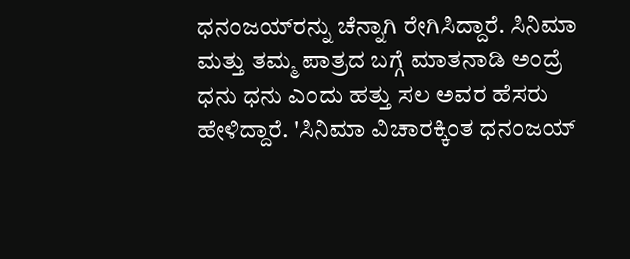ಧನಂಜಯ್‌ರನ್ನು ಚೆನ್ನಾಗಿ ರೇಗಿಸಿದ್ದಾರೆ. ಸಿನಿಮಾ ಮತ್ತು ತಮ್ಮ ಪಾತ್ರದ ಬಗ್ಗೆ ಮಾತನಾಡಿ ಅಂದ್ರೆ ಧನು ಧನು ಎಂದು ಹತ್ತು ಸಲ ಅವರ ಹೆಸರು ಹೇಳಿದ್ದಾರೆ. 'ಸಿನಿಮಾ ವಿಚಾರಕ್ಕಿಂತ ಧನಂಜಯ್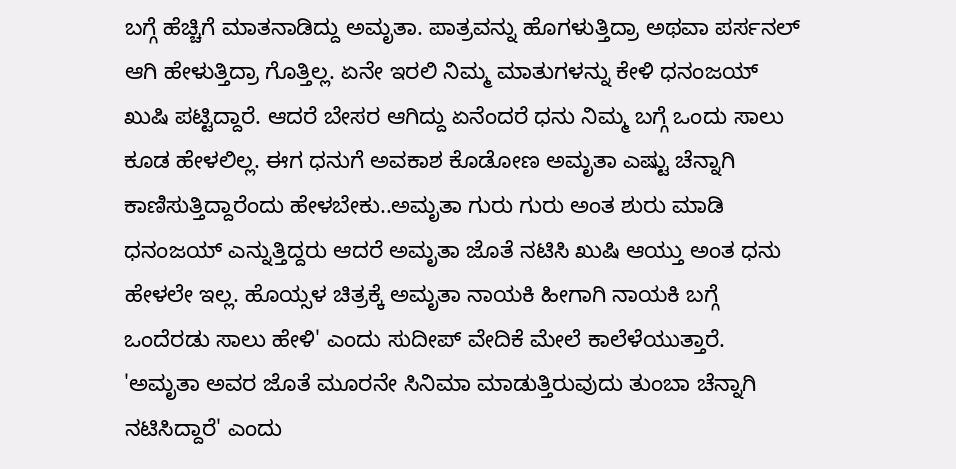ಬಗ್ಗೆ ಹೆಚ್ಚಿಗೆ ಮಾತನಾಡಿದ್ದು ಅಮೃತಾ. ಪಾತ್ರವನ್ನು ಹೊಗಳುತ್ತಿದ್ರಾ ಅಥವಾ ಪರ್ಸನಲ್ ಆಗಿ ಹೇಳುತ್ತಿದ್ರಾ ಗೊತ್ತಿಲ್ಲ. ಏನೇ ಇರಲಿ ನಿಮ್ಮ ಮಾತುಗಳನ್ನು ಕೇಳಿ ಧನಂಜಯ್ ಖುಷಿ ಪಟ್ಟಿದ್ದಾರೆ. ಆದರೆ ಬೇಸರ ಆಗಿದ್ದು ಏನೆಂದರೆ ಧನು ನಿಮ್ಮ ಬಗ್ಗೆ ಒಂದು ಸಾಲು ಕೂಡ ಹೇಳಲಿಲ್ಲ. ಈಗ ಧನುಗೆ ಅವಕಾಶ ಕೊಡೋಣ ಅಮೃತಾ ಎಷ್ಟು ಚೆನ್ನಾಗಿ ಕಾಣಿಸುತ್ತಿದ್ದಾರೆಂದು ಹೇಳಬೇಕು..ಅಮೃತಾ ಗುರು ಗುರು ಅಂತ ಶುರು ಮಾಡಿ ಧನಂಜಯ್ ಎನ್ನುತ್ತಿದ್ದರು ಆದರೆ ಅಮೃತಾ ಜೊತೆ ನಟಿಸಿ ಖುಷಿ ಆಯ್ತು ಅಂತ ಧನು ಹೇಳಲೇ ಇಲ್ಲ. ಹೊಯ್ಸಳ ಚಿತ್ರಕ್ಕೆ ಅಮೃತಾ ನಾಯಕಿ ಹೀಗಾಗಿ ನಾಯಕಿ ಬಗ್ಗೆ ಒಂದೆರಡು ಸಾಲು ಹೇಳಿ' ಎಂದು ಸುದೀಪ್ ವೇದಿಕೆ ಮೇಲೆ ಕಾಲೆಳೆಯುತ್ತಾರೆ. 'ಅಮೃತಾ ಅವರ ಜೊತೆ ಮೂರನೇ ಸಿನಿಮಾ ಮಾಡುತ್ತಿರುವುದು ತುಂಬಾ ಚೆನ್ನಾಗಿ ನಟಿಸಿದ್ದಾರೆ' ಎಂದು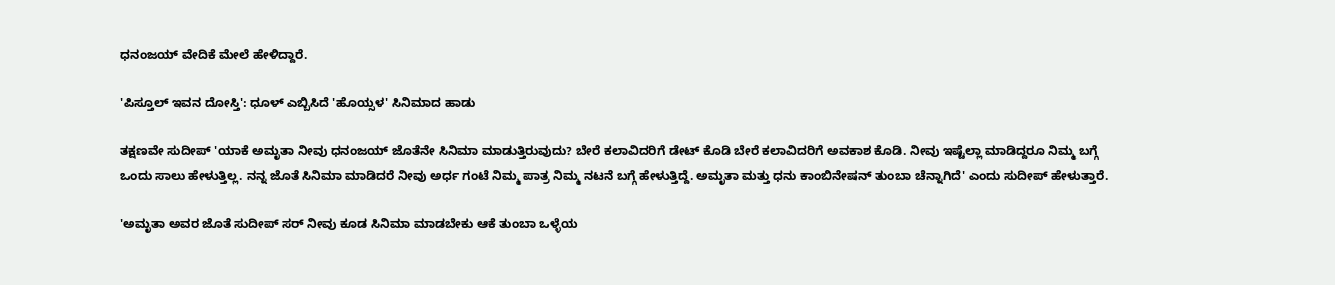ಧನಂಜಯ್ ವೇದಿಕೆ ಮೇಲೆ ಹೇಳಿದ್ದಾರೆ.

'ಪಿಸ್ತೂಲ್ ಇವನ ದೋಸ್ತಿ': ಧೂಳ್ ಎಬ್ಬಿಸಿದೆ 'ಹೊಯ್ಸಳ' ಸಿನಿಮಾದ ಹಾಡು

ತಕ್ಷಣವೇ ಸುದೀಪ್ 'ಯಾಕೆ ಅಮೃತಾ ನೀವು ಧನಂಜಯ್‌ ಜೊತೆನೇ ಸಿನಿಮಾ ಮಾಡುತ್ತಿರುವುದು? ಬೇರೆ ಕಲಾವಿದರಿಗೆ ಡೇಟ್‌ ಕೊಡಿ ಬೇರೆ ಕಲಾವಿದರಿಗೆ ಅವಕಾಶ ಕೊಡಿ. ನೀವು ಇಷ್ಟೆಲ್ಲಾ ಮಾಡಿದ್ದರೂ ನಿಮ್ಮ ಬಗ್ಗೆ ಒಂದು ಸಾಲು ಹೇಳುತ್ತಿಲ್ಲ. ನನ್ನ ಜೊತೆ ಸಿನಿಮಾ ಮಾಡಿದರೆ ನೀವು ಅರ್ಧ ಗಂಟೆ ನಿಮ್ಮ ಪಾತ್ರ ನಿಮ್ಮ ನಟನೆ ಬಗ್ಗೆ ಹೇಳುತ್ತಿದ್ದೆ. ಅಮೃತಾ ಮತ್ತು ಧನು ಕಾಂಬಿನೇಷನ್‌ ತುಂಬಾ ಚೆನ್ನಾಗಿದೆ' ಎಂದು ಸುದೀಪ್ ಹೇಳುತ್ತಾರೆ.

'ಅಮೃತಾ ಅವರ ಜೊತೆ ಸುದೀಪ್ ಸರ್ ನೀವು ಕೂಡ ಸಿನಿಮಾ ಮಾಡಬೇಕು ಆಕೆ ತುಂಬಾ ಒಳ್ಳೆಯ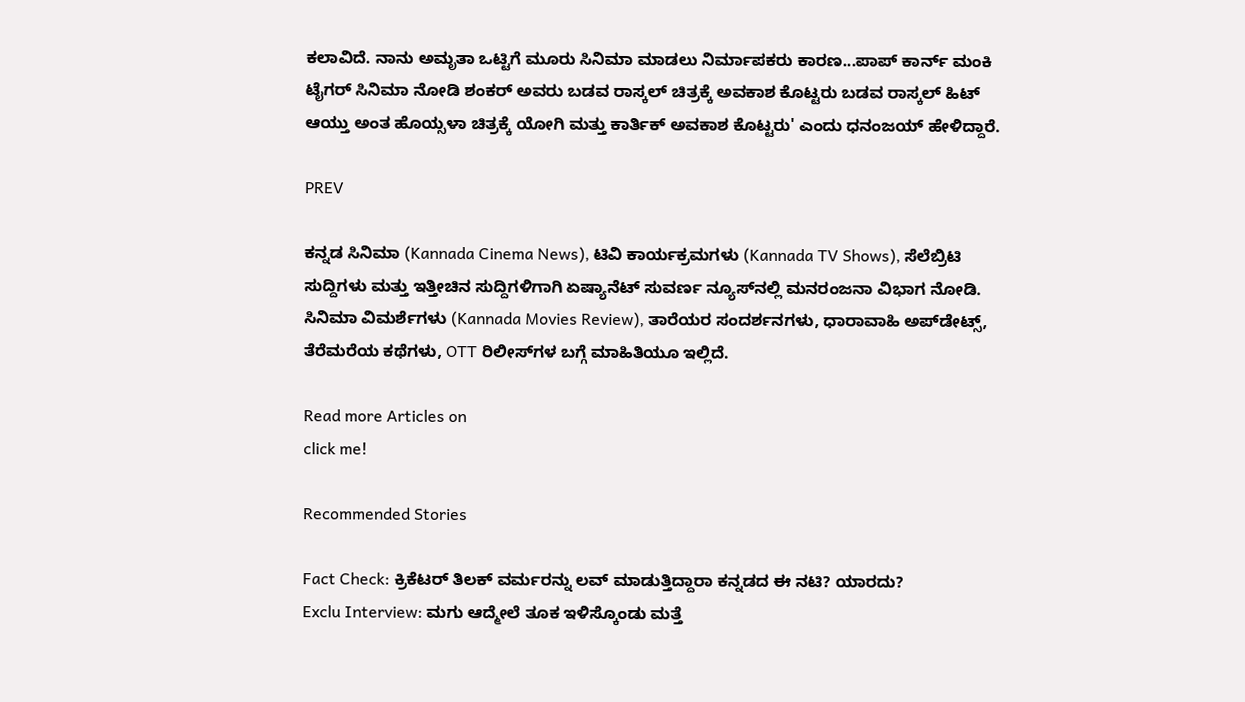ಕಲಾವಿದೆ. ನಾನು ಅಮೃತಾ ಒಟ್ಟಿಗೆ ಮೂರು ಸಿನಿಮಾ ಮಾಡಲು ನಿರ್ಮಾಪಕರು ಕಾರಣ...ಪಾಪ್ ಕಾರ್ನ್‌ ಮಂಕಿ ಟೈಗರ್‌ ಸಿನಿಮಾ ನೋಡಿ ಶಂಕರ್‌ ಅವರು ಬಡವ ರಾಸ್ಕಲ್ ಚಿತ್ರಕ್ಕೆ ಅವಕಾಶ ಕೊಟ್ಟರು ಬಡವ ರಾಸ್ಕಲ್ ಹಿಟ್ ಆಯ್ತು ಅಂತ ಹೊಯ್ಸಳಾ ಚಿತ್ರಕ್ಕೆ ಯೋಗಿ ಮತ್ತು ಕಾರ್ತಿಕ್ ಅವಕಾಶ ಕೊಟ್ಟರು' ಎಂದು ಧನಂಜಯ್ ಹೇಳಿದ್ದಾರೆ.

PREV

ಕನ್ನಡ ಸಿನಿಮಾ (Kannada Cinema News), ಟಿವಿ ಕಾರ್ಯಕ್ರಮಗಳು (Kannada TV Shows), ಸೆಲೆಬ್ರಿಟಿ ಸುದ್ದಿಗಳು ಮತ್ತು ಇತ್ತೀಚಿನ ಸುದ್ದಿಗಳಿಗಾಗಿ ಏಷ್ಯಾನೆಟ್ ಸುವರ್ಣ ನ್ಯೂಸ್‌ನಲ್ಲಿ ಮನರಂಜನಾ ವಿಭಾಗ ನೋಡಿ. ಸಿನಿಮಾ ವಿಮರ್ಶೆಗಳು (Kannada Movies Review), ತಾರೆಯರ ಸಂದರ್ಶನಗಳು, ಧಾರಾವಾಹಿ ಅಪ್‌ಡೇಟ್ಸ್‌, ತೆರೆಮರೆಯ ಕಥೆಗಳು, OTT ರಿಲೀಸ್‌ಗಳ ಬಗ್ಗೆ ಮಾಹಿತಿಯೂ ಇಲ್ಲಿದೆ.

Read more Articles on
click me!

Recommended Stories

Fact Check: ಕ್ರಿಕೆಟರ್‌ ತಿಲಕ್‌ ವರ್ಮರನ್ನು ಲವ್‌ ಮಾಡುತ್ತಿದ್ದಾರಾ ಕನ್ನಡದ ಈ ನಟಿ? ಯಾರದು?
Exclu Interview: ಮಗು ಆದ್ಮೇಲೆ ತೂಕ ಇಳಿಸ್ಕೊಂಡು ಮತ್ತೆ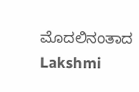ಮೊದಲಿನಂತಾದ Lakshmi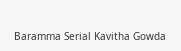Baramma Serial Kavitha Gowda